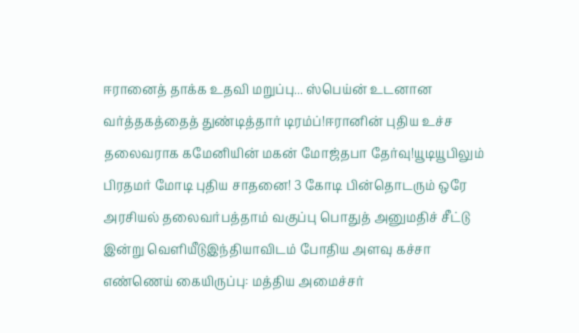ஈரானைத் தாக்க உதவி மறுப்பு... ஸ்பெய்ன் உடனான வர்த்தகத்தைத் துண்டித்தார் டிரம்ப்!ஈரானின் புதிய உச்ச தலைவராக கமேனியின் மகன் மோஜ்தபா தேர்வு!யூடியூபிலும் பிரதமர் மோடி புதிய சாதனை! 3 கோடி பின்தொடரும் ஒரே அரசியல் தலைவர்பத்தாம் வகுப்பு பொதுத் அனுமதிச் சீட்டு இன்று வெளியீடுஇந்தியாவிடம் போதிய அளவு கச்சா எண்ணெய் கையிருப்பு: மத்திய அமைச்சர்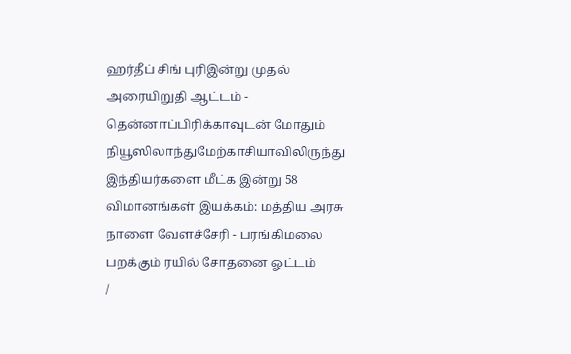ஹர்தீப் சிங் புரிஇன்று முதல் அரையிறுதி ஆட்டம் - தென்னாப்பிரிக்காவுடன் மோதும் நியூஸிலாந்துமேற்காசியாவிலிருந்து இந்தியர்களை மீட்க இன்று 58 விமானங்கள் இயக்கம்: மத்திய அரசு நாளை வேளச்சேரி - பரங்கிமலை பறக்கும் ரயில் சோதனை ஓட்டம்
/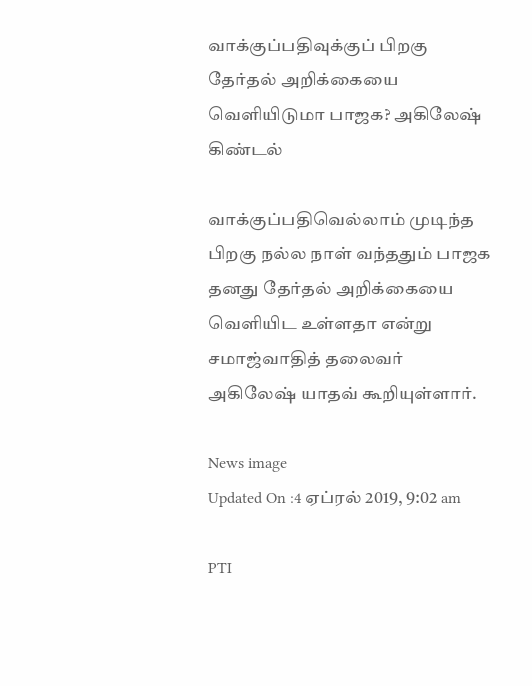வாக்குப்பதிவுக்குப் பிறகு தேர்தல் அறிக்கையை வெளியிடுமா பாஜக? அகிலேஷ் கிண்டல்

வாக்குப்பதிவெல்லாம் முடிந்த பிறகு நல்ல நாள் வந்ததும் பாஜக தனது தேர்தல் அறிக்கையை வெளியிட உள்ளதா என்று சமாஜ்வாதித் தலைவர் அகிலேஷ் யாதவ் கூறியுள்ளார்.

News image
Updated On :4 ஏப்ரல் 2019, 9:02 am

PTI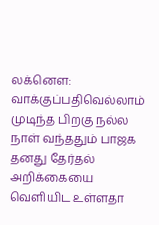லக்னௌ: வாக்குப்பதிவெல்லாம் முடிந்த பிறகு நல்ல நாள் வந்ததும் பாஜக தனது தேர்தல் அறிக்கையை வெளியிட உள்ளதா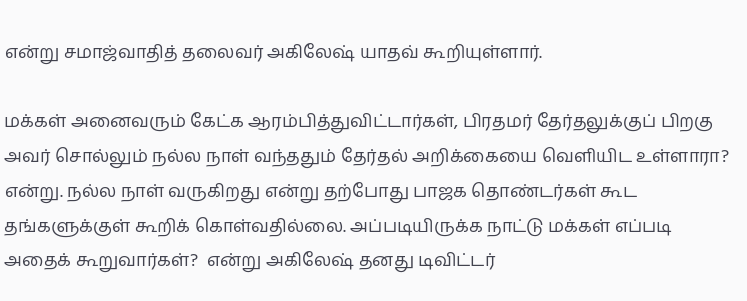என்று சமாஜ்வாதித் தலைவர் அகிலேஷ் யாதவ் கூறியுள்ளார்.

மக்கள் அனைவரும் கேட்க ஆரம்பித்துவிட்டார்கள், பிரதமர் தேர்தலுக்குப் பிறகு அவர் சொல்லும் நல்ல நாள் வந்ததும் தேர்தல் அறிக்கையை வெளியிட உள்ளாரா? என்று. நல்ல நாள் வருகிறது என்று தற்போது பாஜக தொண்டர்கள் கூட தங்களுக்குள் கூறிக் கொள்வதில்லை. அப்படியிருக்க நாட்டு மக்கள் எப்படி அதைக் கூறுவார்கள்?  என்று அகிலேஷ் தனது டிவிட்டர்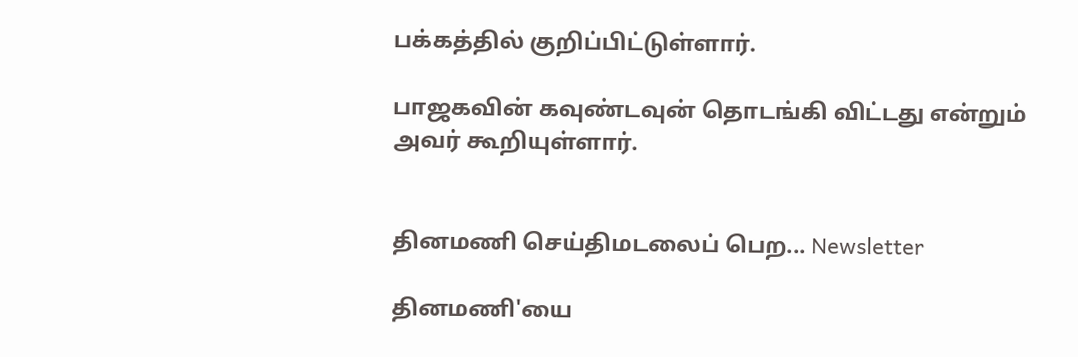பக்கத்தில் குறிப்பிட்டுள்ளார்.

பாஜகவின் கவுண்டவுன் தொடங்கி விட்டது என்றும் அவர் கூறியுள்ளார்.


தினமணி செய்திமடலைப் பெற... Newsletter

தினமணி'யை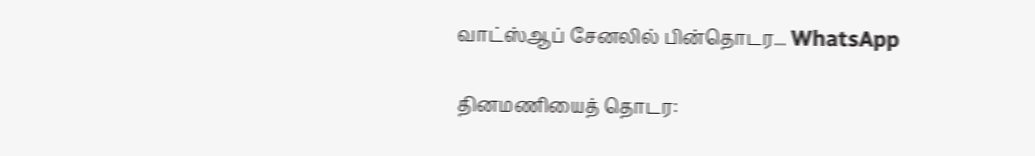வாட்ஸ்ஆப் சேனலில் பின்தொடர... WhatsApp

தினமணியைத் தொடர: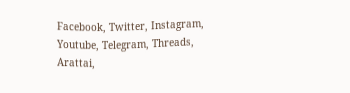Facebook, Twitter, Instagram, Youtube, Telegram, Threads, Arattai,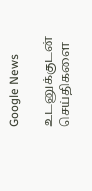Google News

உடனுக்குடன் செய்திகளை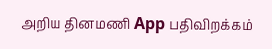அறிய தினமணி App பதிவிறக்கம்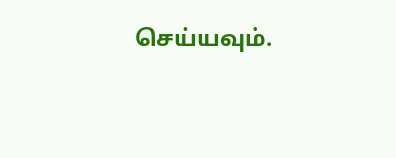செய்யவும்.